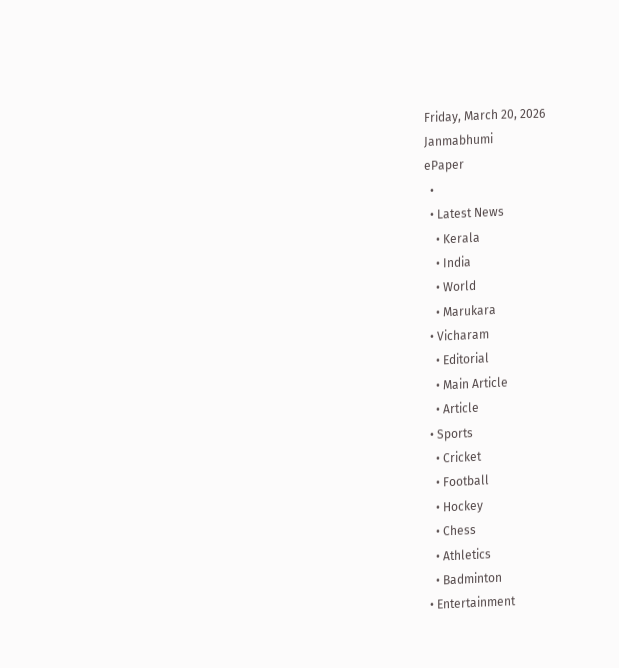Friday, March 20, 2026
Janmabhumi
ePaper
  •
  • Latest News
    • Kerala
    • India
    • World
    • Marukara
  • Vicharam
    • Editorial
    • Main Article
    • Article
  • Sports
    • Cricket
    • Football
    • Hockey
    • Chess
    • Athletics
    • Badminton
  • Entertainment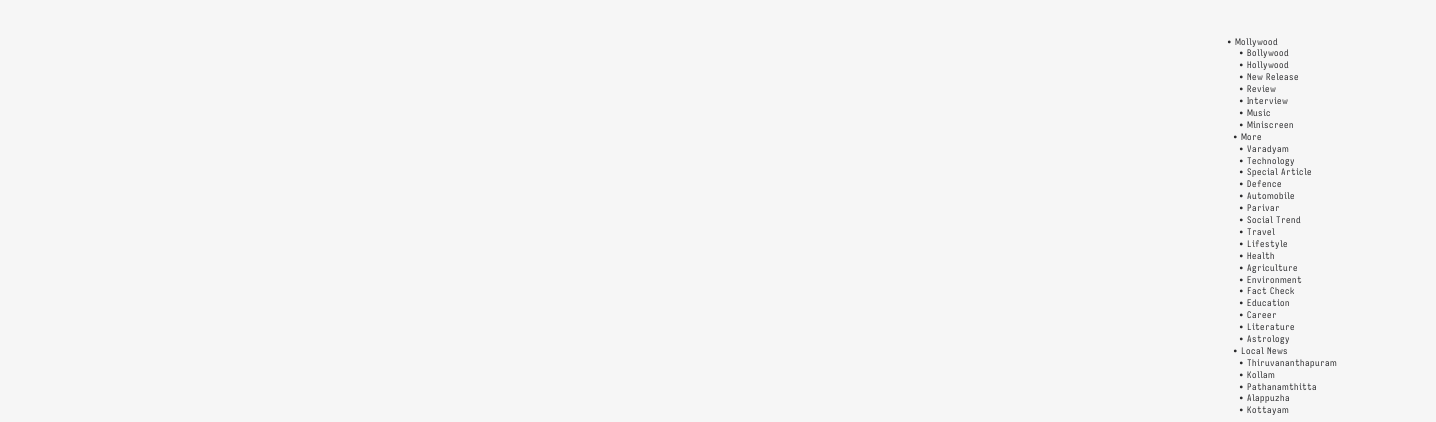• Mollywood
    • Bollywood
    • Hollywood
    • New Release
    • Review
    • Interview
    • Music
    • Miniscreen
  • More
    • Varadyam
    • Technology
    • Special Article
    • Defence
    • Automobile
    • Parivar
    • Social Trend
    • Travel
    • Lifestyle
    • Health
    • Agriculture
    • Environment
    • Fact Check
    • Education
    • Career
    • Literature
    • Astrology
  • Local News
    • Thiruvananthapuram
    • Kollam
    • Pathanamthitta
    • Alappuzha
    • Kottayam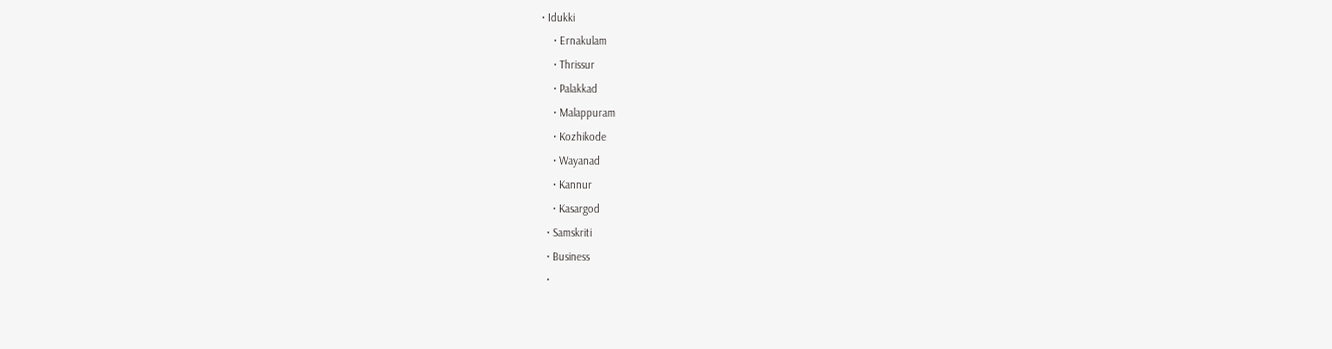• Idukki
    • Ernakulam
    • Thrissur
    • Palakkad
    • Malappuram
    • Kozhikode
    • Wayanad
    • Kannur
    • Kasargod
  • Samskriti
  • Business
  •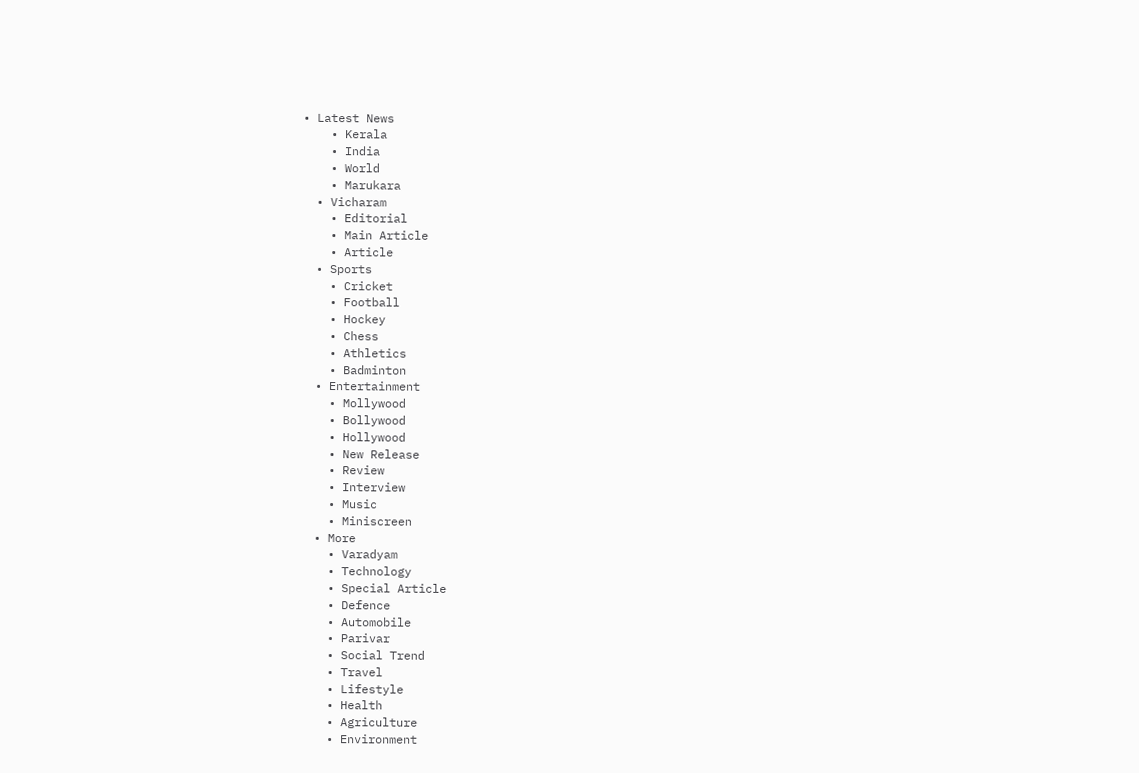• Latest News
    • Kerala
    • India
    • World
    • Marukara
  • Vicharam
    • Editorial
    • Main Article
    • Article
  • Sports
    • Cricket
    • Football
    • Hockey
    • Chess
    • Athletics
    • Badminton
  • Entertainment
    • Mollywood
    • Bollywood
    • Hollywood
    • New Release
    • Review
    • Interview
    • Music
    • Miniscreen
  • More
    • Varadyam
    • Technology
    • Special Article
    • Defence
    • Automobile
    • Parivar
    • Social Trend
    • Travel
    • Lifestyle
    • Health
    • Agriculture
    • Environment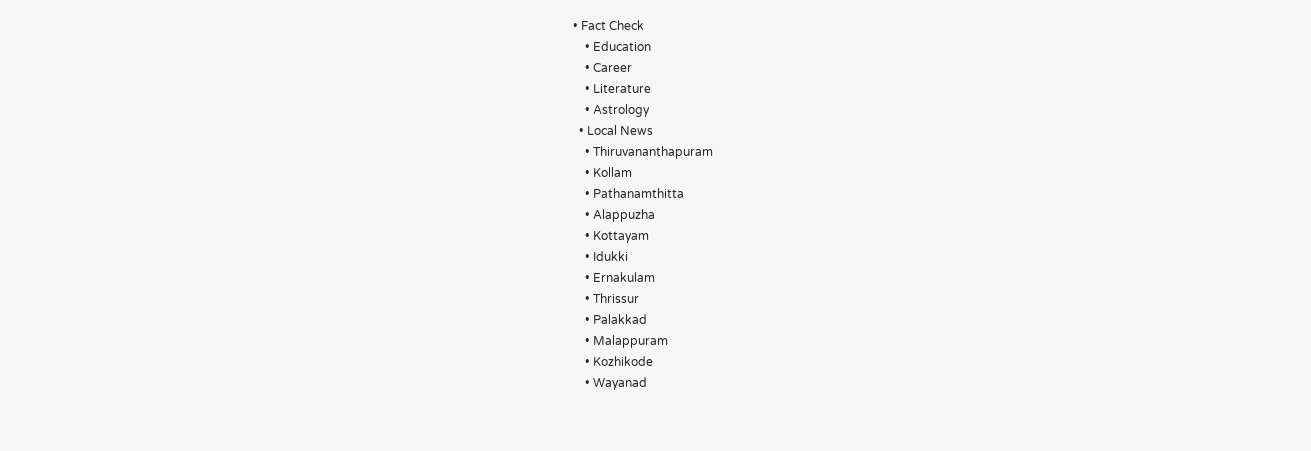• Fact Check
    • Education
    • Career
    • Literature
    • Astrology
  • Local News
    • Thiruvananthapuram
    • Kollam
    • Pathanamthitta
    • Alappuzha
    • Kottayam
    • Idukki
    • Ernakulam
    • Thrissur
    • Palakkad
    • Malappuram
    • Kozhikode
    • Wayanad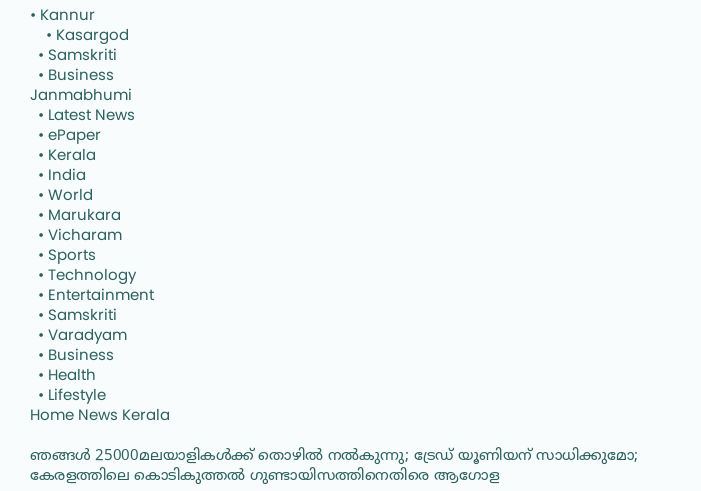• Kannur
    • Kasargod
  • Samskriti
  • Business
Janmabhumi
  • Latest News
  • ePaper
  • Kerala
  • India
  • World
  • Marukara
  • Vicharam
  • Sports
  • Technology
  • Entertainment
  • Samskriti
  • Varadyam
  • Business
  • Health
  • Lifestyle
Home News Kerala

ഞങ്ങള്‍ 25000മലയാളികള്‍ക്ക് തൊഴില്‍ നല്‍കുന്നു; ട്രേഡ് യൂണിയന് സാധിക്കുമോ; കേരളത്തിലെ കൊടികുത്തല്‍ ഗുണ്ടായിസത്തിനെതിരെ ആഗോള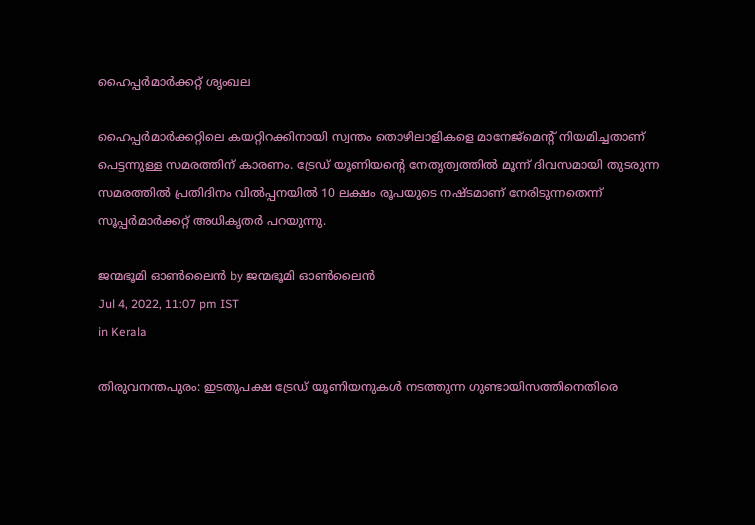ഹൈപ്പര്‍മാര്‍ക്കറ്റ് ശൃംഖല

ഹൈപ്പര്‍മാര്‍ക്കറ്റിലെ കയറ്റിറക്കിനായി സ്വന്തം തൊഴിലാളികളെ മാനേജ്‌മെന്റ് നിയമിച്ചതാണ് പെട്ടന്നുള്ള സമരത്തിന് കാരണം. ട്രേഡ് യൂണിയന്റെ നേതൃത്വത്തില്‍ മൂന്ന് ദിവസമായി തുടരുന്ന സമരത്തില്‍ പ്രതിദിനം വില്‍പ്പനയില്‍ 10 ലക്ഷം രൂപയുടെ നഷ്ടമാണ് നേരിടുന്നതെന്ന് സൂപ്പര്‍മാര്‍ക്കറ്റ് അധികൃതര്‍ പറയുന്നു.

ജന്മഭൂമി ഓണ്‍ലൈന്‍ by ജന്മഭൂമി ഓണ്‍ലൈന്‍
Jul 4, 2022, 11:07 pm IST
in Kerala

തിരുവനന്തപുരം: ഇടതുപക്ഷ ട്രേഡ് യൂണിയനുകള്‍ നടത്തുന്ന ഗുണ്ടായിസത്തിനെതിരെ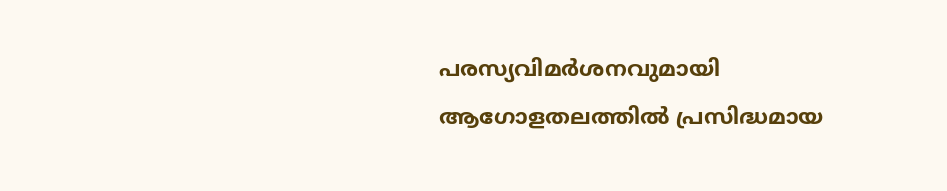പരസ്യവിമര്‍ശനവുമായി ആഗോളതലത്തില്‍ പ്രസിദ്ധമായ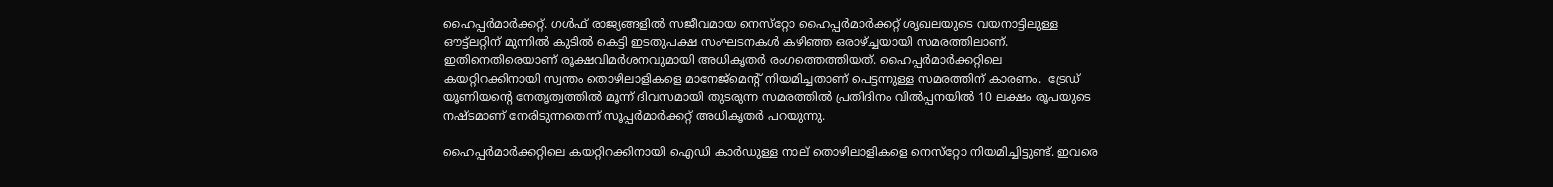ഹൈപ്പര്‍മാര്‍ക്കറ്റ്. ഗള്‍ഫ് രാജ്യങ്ങളില്‍ സജീവമായ നെസ്‌റ്റോ ഹൈപ്പര്‍മാര്‍ക്കറ്റ് ശൃഖലയുടെ വയനാട്ടിലുള്ള ഔട്ട്‌ലറ്റിന് മുന്നില്‍ കുടില്‍ കെട്ടി ഇടതുപക്ഷ സംഘടനകള്‍ കഴിഞ്ഞ ഒരാഴ്‌ച്ചയായി സമരത്തിലാണ്. ഇതിനെതിരെയാണ് രൂക്ഷവിമര്‍ശനവുമായി അധികൃതര്‍ രംഗത്തെത്തിയത്. ഹൈപ്പര്‍മാര്‍ക്കറ്റിലെ കയറ്റിറക്കിനായി സ്വന്തം തൊഴിലാളികളെ മാനേജ്‌മെന്റ് നിയമിച്ചതാണ് പെട്ടന്നുള്ള സമരത്തിന് കാരണം.  ട്രേഡ് യൂണിയന്റെ നേതൃത്വത്തില്‍ മൂന്ന് ദിവസമായി തുടരുന്ന സമരത്തില്‍ പ്രതിദിനം വില്‍പ്പനയില്‍ 10 ലക്ഷം രൂപയുടെ നഷ്ടമാണ് നേരിടുന്നതെന്ന് സൂപ്പര്‍മാര്‍ക്കറ്റ് അധികൃതര്‍ പറയുന്നു.

ഹൈപ്പര്‍മാര്‍ക്കറ്റിലെ കയറ്റിറക്കിനായി ഐഡി കാര്‍ഡുള്ള നാല് തൊഴിലാളികളെ നെസ്‌റ്റോ നിയമിച്ചിട്ടുണ്ട്. ഇവരെ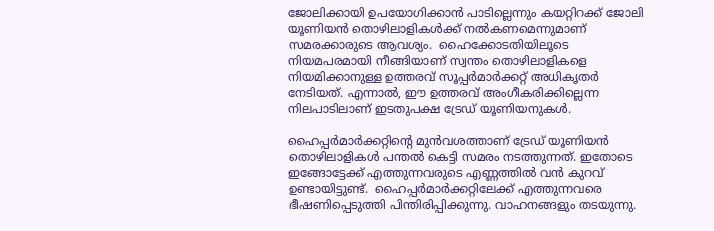ജോലിക്കായി ഉപയോഗിക്കാന്‍ പാടില്ലെന്നും കയറ്റിറക്ക് ജോലി യൂണിയന്‍ തൊഴിലാളികള്‍ക്ക് നല്‍കണമെന്നുമാണ് സമരക്കാരുടെ ആവശ്യം.  ഹൈക്കോടതിയിലൂടെ നിയമപരമായി നീങ്ങിയാണ് സ്വന്തം തൊഴിലാളികളെ നിയമിക്കാനുള്ള ഉത്തരവ് സൂപ്പര്‍മാര്‍ക്കറ്റ് അധികൃതര്‍ നേടിയത്. എന്നാല്‍, ഈ ഉത്തരവ് അംഗീകരിക്കില്ലെന്ന നിലപാടിലാണ് ഇടതുപക്ഷ ട്രേഡ് യൂണിയനുകള്‍.

ഹൈപ്പര്‍മാര്‍ക്കറ്റിന്റെ മുന്‍വശത്താണ് ട്രേഡ് യൂണിയന്‍ തൊഴിലാളികള്‍ പന്തല്‍ കെട്ടി സമരം നടത്തുന്നത്. ഇതോടെ ഇങ്ങോട്ടേക്ക് എത്തുന്നവരുടെ എണ്ണത്തില്‍ വന്‍ കുറവ് ഉണ്ടായിട്ടുണ്ട്.  ഹൈപ്പര്‍മാര്‍ക്കറ്റിലേക്ക് എത്തുന്നവരെ ഭീഷണിപ്പെടുത്തി പിന്തിരിപ്പിക്കുന്നു. വാഹനങ്ങളും തടയുന്നു.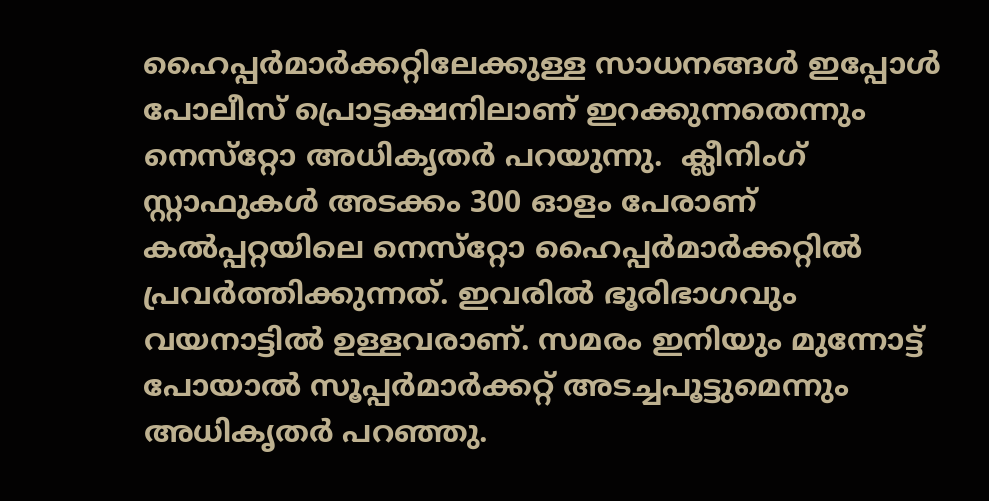ഹൈപ്പര്‍മാര്‍ക്കറ്റിലേക്കുള്ള സാധനങ്ങള്‍ ഇപ്പോള്‍ പോലീസ് പ്രൊട്ടക്ഷനിലാണ് ഇറക്കുന്നതെന്നും നെസ്‌റ്റോ അധികൃതര്‍ പറയുന്നു.  ക്ലീനിംഗ് സ്റ്റാഫുകള്‍ അടക്കം 300 ഓളം പേരാണ് കല്‍പ്പറ്റയിലെ നെസ്‌റ്റോ ഹൈപ്പര്‍മാര്‍ക്കറ്റില്‍ പ്രവര്‍ത്തിക്കുന്നത്. ഇവരില്‍ ഭൂരിഭാഗവും വയനാട്ടില്‍ ഉള്ളവരാണ്. സമരം ഇനിയും മുന്നോട്ട് പോയാല്‍ സൂപ്പര്‍മാര്‍ക്കറ്റ് അടച്ചപൂട്ടുമെന്നും അധികൃതര്‍ പറഞ്ഞു.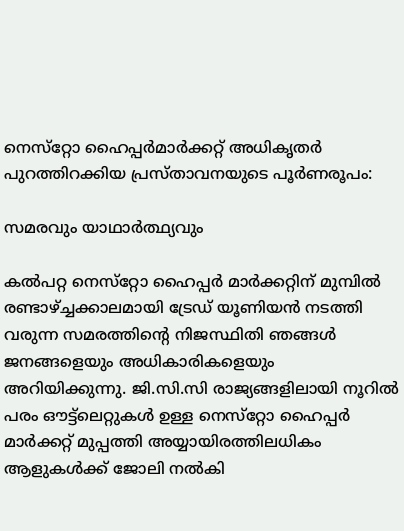നെസ്‌റ്റോ ഹൈപ്പര്‍മാര്‍ക്കറ്റ് അധികൃതര്‍ പുറത്തിറക്കിയ പ്രസ്താവനയുടെ പൂര്‍ണരൂപം:

സമരവും യാഥാര്‍ത്ഥ്യവും

കല്‍പറ്റ നെസ്‌റ്റോ ഹൈപ്പര്‍ മാര്‍ക്കറ്റിന് മുമ്പില്‍ രണ്ടാഴ്‌ച്ചക്കാലമായി ട്രേഡ് യൂണിയന്‍ നടത്തി വരുന്ന സമരത്തിന്റെ നിജസ്ഥിതി ഞങ്ങള്‍ ജനങ്ങളെയും അധികാരികളെയും അറിയിക്കുന്നു. ജി.സി.സി രാജ്യങ്ങളിലായി നൂറില്‍ പരം ഔട്ട്‌ലെറ്റുകള്‍ ഉള്ള നെസ്‌റ്റോ ഹൈപ്പര്‍ മാര്‍ക്കറ്റ് മുപ്പത്തി അയ്യായിരത്തിലധികം ആളുകള്‍ക്ക് ജോലി നല്‍കി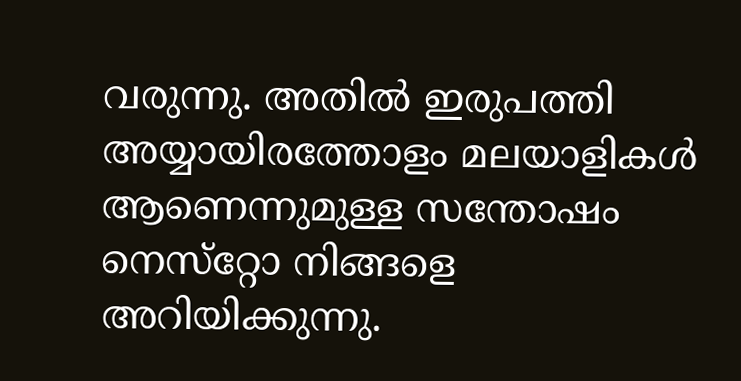വരുന്നു. അതില്‍ ഇരുപത്തി അയ്യായിരത്തോളം മലയാളികള്‍ ആണെന്നുമുള്ള സന്തോഷം നെസ്‌റ്റോ നിങ്ങളെ അറിയിക്കുന്നു.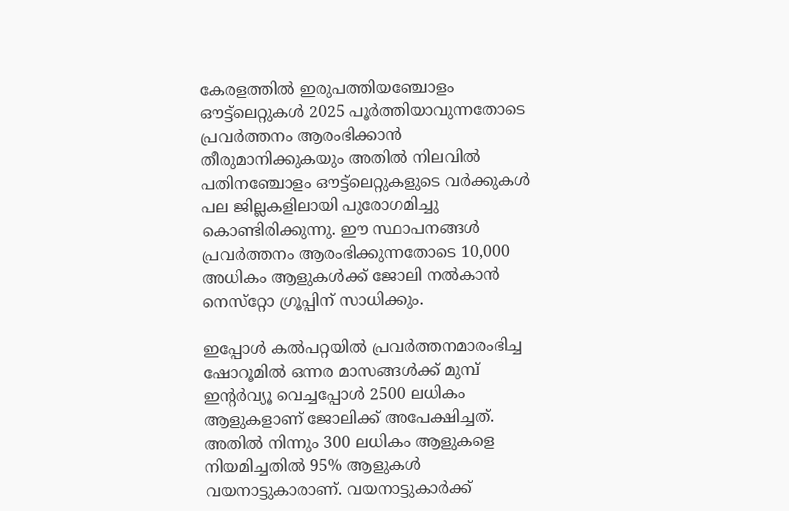കേരളത്തില്‍ ഇരുപത്തിയഞ്ചോളം ഔട്ട്‌ലെറ്റുകള്‍ 2025 പൂര്‍ത്തിയാവുന്നതോടെ പ്രവര്‍ത്തനം ആരംഭിക്കാന്‍ തീരുമാനിക്കുകയും അതില്‍ നിലവില്‍ പതിനഞ്ചോളം ഔട്ട്‌ലെറ്റുകളുടെ വര്‍ക്കുകള്‍ പല ജില്ലകളിലായി പുരോഗമിച്ചു കൊണ്ടിരിക്കുന്നു. ഈ സ്ഥാപനങ്ങള്‍ പ്രവര്‍ത്തനം ആരംഭിക്കുന്നതോടെ 10,000 അധികം ആളുകള്‍ക്ക് ജോലി നല്‍കാന്‍ നെസ്‌റ്റോ ഗ്രൂപ്പിന് സാധിക്കും.

ഇപ്പോള്‍ കല്‍പറ്റയില്‍ പ്രവര്‍ത്തനമാരംഭിച്ച ഷോറൂമില്‍ ഒന്നര മാസങ്ങള്‍ക്ക് മുമ്പ് ഇന്റര്‍വ്യൂ വെച്ചപ്പോള്‍ 2500 ലധികം ആളുകളാണ് ജോലിക്ക് അപേക്ഷിച്ചത്. അതില്‍ നിന്നും 300 ലധികം ആളുകളെ നിയമിച്ചതില്‍ 95% ആളുകള്‍ വയനാട്ടുകാരാണ്. വയനാട്ടുകാര്‍ക്ക്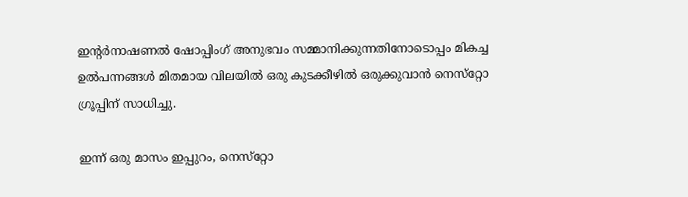ഇന്റര്‍നാഷണല്‍ ഷോപ്പിംഗ് അനുഭവം സമ്മാനിക്കുന്നതിനോടൊപ്പം മികച്ച ഉല്‍പന്നങ്ങള്‍ മിതമായ വിലയില്‍ ഒരു കുടക്കീഴില്‍ ഒരുക്കുവാന്‍ നെസ്‌റ്റോ ഗ്രൂപ്പിന് സാധിച്ചു.

ഇന്ന് ഒരു മാസം ഇപ്പുറം, നെസ്‌റ്റോ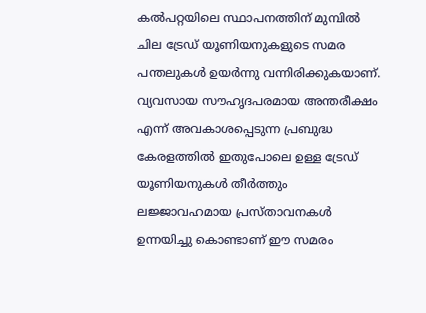കല്‍പറ്റയിലെ സ്ഥാപനത്തിന് മുമ്പില്‍ ചില ട്രേഡ് യൂണിയനുകളുടെ സമര പന്തലുകള്‍ ഉയര്‍ന്നു വന്നിരിക്കുകയാണ്. വ്യവസായ സൗഹൃദപരമായ അന്തരീക്ഷം എന്ന് അവകാശപ്പെടുന്ന പ്രബുദ്ധ കേരളത്തില്‍ ഇതുപോലെ ഉള്ള ട്രേഡ് യൂണിയനുകള്‍ തീര്‍ത്തും ലജ്ജാവഹമായ പ്രസ്താവനകള്‍ ഉന്നയിച്ചു കൊണ്ടാണ് ഈ സമരം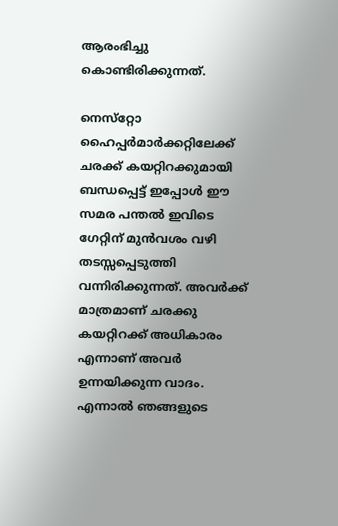ആരംഭിച്ചു കൊണ്ടിരിക്കുന്നത്.

നെസ്‌റ്റോ ഹൈപ്പര്‍മാര്‍ക്കറ്റിലേക്ക് ചരക്ക് കയറ്റിറക്കുമായി ബന്ധപ്പെട്ട് ഇപ്പോള്‍ ഈ സമര പന്തല്‍ ഇവിടെ ഗേറ്റിന് മുന്‍വശം വഴി തടസ്സപ്പെടുത്തി വന്നിരിക്കുന്നത്. അവര്‍ക്ക് മാത്രമാണ് ചരക്കു കയറ്റിറക്ക് അധികാരം എന്നാണ് അവര്‍ ഉന്നയിക്കുന്ന വാദം. എന്നാല്‍ ഞങ്ങളുടെ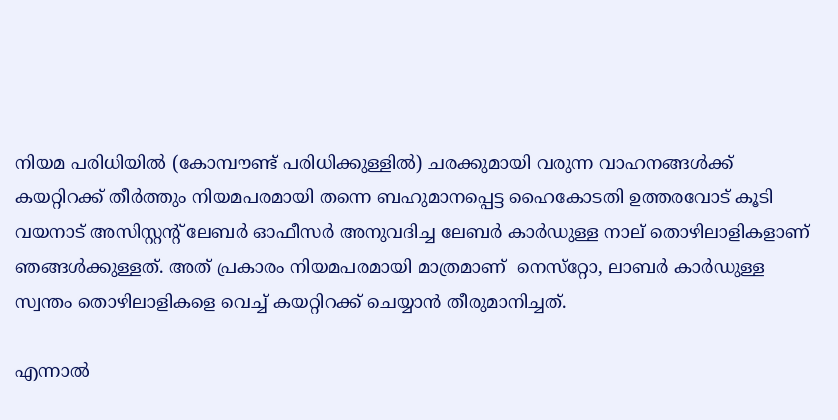നിയമ പരിധിയില്‍ (കോമ്പൗണ്ട് പരിധിക്കുള്ളില്‍) ചരക്കുമായി വരുന്ന വാഹനങ്ങള്‍ക്ക് കയറ്റിറക്ക് തീര്‍ത്തും നിയമപരമായി തന്നെ ബഹുമാനപ്പെട്ട ഹൈകോടതി ഉത്തരവോട് കൂടി വയനാട് അസിസ്റ്റന്റ് ലേബര്‍ ഓഫീസര്‍ അനുവദിച്ച ലേബര്‍ കാര്‍ഡുള്ള നാല് തൊഴിലാളികളാണ് ഞങ്ങള്‍ക്കുള്ളത്. അത് പ്രകാരം നിയമപരമായി മാത്രമാണ്  നെസ്‌റ്റോ, ലാബര്‍ കാര്‍ഡുള്ള സ്വന്തം തൊഴിലാളികളെ വെച്ച് കയറ്റിറക്ക് ചെയ്യാന്‍ തീരുമാനിച്ചത്.

എന്നാല്‍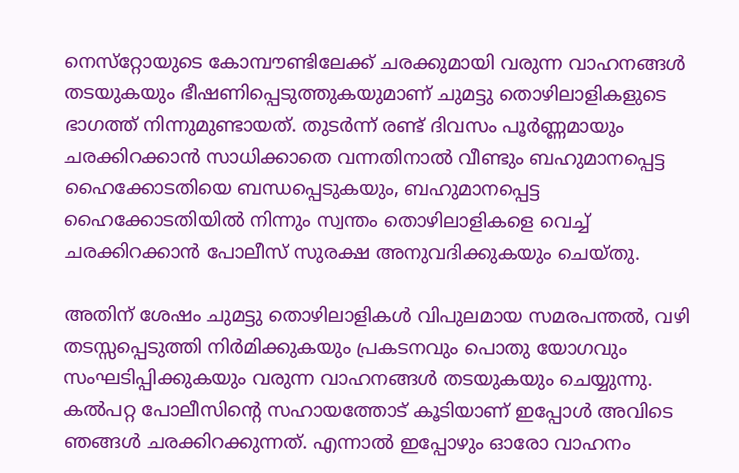നെസ്‌റ്റോയുടെ കോമ്പൗണ്ടിലേക്ക് ചരക്കുമായി വരുന്ന വാഹനങ്ങള്‍ തടയുകയും ഭീഷണിപ്പെടുത്തുകയുമാണ് ചുമട്ടു തൊഴിലാളികളുടെ ഭാഗത്ത് നിന്നുമുണ്ടായത്. തുടര്‍ന്ന് രണ്ട് ദിവസം പൂര്‍ണ്ണമായും ചരക്കിറക്കാന്‍ സാധിക്കാതെ വന്നതിനാല്‍ വീണ്ടും ബഹുമാനപ്പെട്ട ഹൈക്കോടതിയെ ബന്ധപ്പെടുകയും, ബഹുമാനപ്പെട്ട ഹൈക്കോടതിയില്‍ നിന്നും സ്വന്തം തൊഴിലാളികളെ വെച്ച് ചരക്കിറക്കാന്‍ പോലീസ് സുരക്ഷ അനുവദിക്കുകയും ചെയ്തു.

അതിന് ശേഷം ചുമട്ടു തൊഴിലാളികള്‍ വിപുലമായ സമരപന്തല്‍, വഴി തടസ്സപ്പെടുത്തി നിര്‍മിക്കുകയും പ്രകടനവും പൊതു യോഗവും സംഘടിപ്പിക്കുകയും വരുന്ന വാഹനങ്ങള്‍ തടയുകയും ചെയ്യുന്നു. കല്‍പറ്റ പോലീസിന്റെ സഹായത്തോട് കൂടിയാണ് ഇപ്പോള്‍ അവിടെ ഞങ്ങള്‍ ചരക്കിറക്കുന്നത്. എന്നാല്‍ ഇപ്പോഴും ഓരോ വാഹനം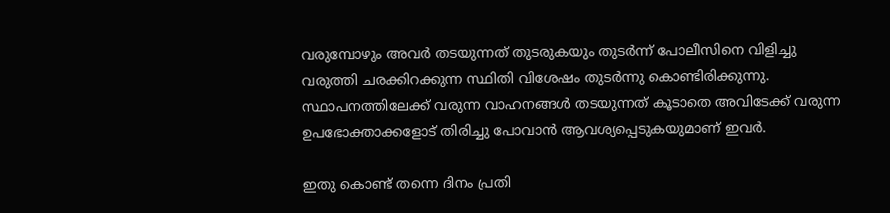വരുമ്പോഴും അവര്‍ തടയുന്നത് തുടരുകയും തുടര്‍ന്ന് പോലീസിനെ വിളിച്ചു വരുത്തി ചരക്കിറക്കുന്ന സ്ഥിതി വിശേഷം തുടര്‍ന്നു കൊണ്ടിരിക്കുന്നു. സ്ഥാപനത്തിലേക്ക് വരുന്ന വാഹനങ്ങള്‍ തടയുന്നത് കൂടാതെ അവിടേക്ക് വരുന്ന ഉപഭോക്താക്കളോട് തിരിച്ചു പോവാന്‍ ആവശ്യപ്പെടുകയുമാണ് ഇവര്‍.

ഇതു കൊണ്ട് തന്നെ ദിനം പ്രതി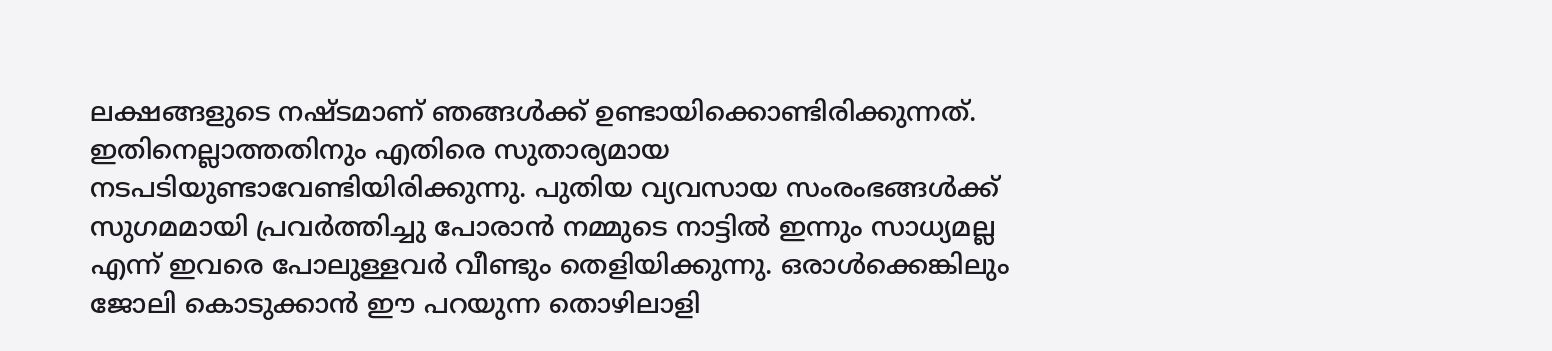ലക്ഷങ്ങളുടെ നഷ്ടമാണ് ഞങ്ങള്‍ക്ക് ഉണ്ടായിക്കൊണ്ടിരിക്കുന്നത്. ഇതിനെല്ലാത്തതിനും എതിരെ സുതാര്യമായ നടപടിയുണ്ടാവേണ്ടിയിരിക്കുന്നു. പുതിയ വ്യവസായ സംരംഭങ്ങള്‍ക്ക് സുഗമമായി പ്രവര്‍ത്തിച്ചു പോരാന്‍ നമ്മുടെ നാട്ടില്‍ ഇന്നും സാധ്യമല്ല എന്ന് ഇവരെ പോലുള്ളവര്‍ വീണ്ടും തെളിയിക്കുന്നു. ഒരാള്‍ക്കെങ്കിലും ജോലി കൊടുക്കാന്‍ ഈ പറയുന്ന തൊഴിലാളി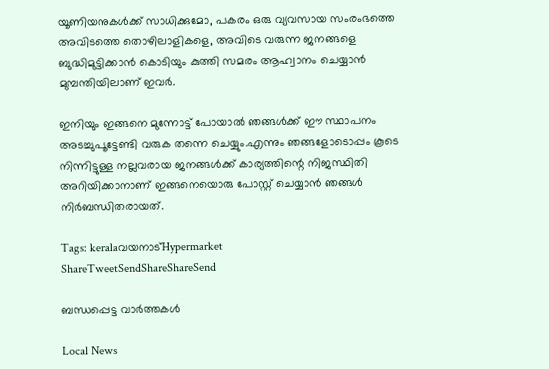യൂണിയനുകള്‍ക്ക് സാധിക്കുമോ, പകരം ഒരു വ്യവസായ സംരംഭത്തെ അവിടത്തെ തൊഴിലാളികളെ, അവിടെ വരുന്ന ജനങ്ങളെ ബുദ്ധിമുട്ടിക്കാന്‍ കൊടിയും കുത്തി സമരം ആഹ്വാനം ചെയ്യാന്‍ മുമ്പന്തിയിലാണ് ഇവര്‍.

ഇനിയും ഇങ്ങനെ മുന്നോട്ട് പോയാല്‍ ഞങ്ങള്‍ക്ക് ഈ സ്ഥാപനം അടച്ചുപൂട്ടേണ്ടി വരുക തന്നെ ചെയ്യും.എന്നും ഞങ്ങളോടൊപ്പം കൂടെ നിന്നിട്ടുള്ള നല്ലവരായ ജനങ്ങള്‍ക്ക് കാര്യത്തിന്റെ നിജസ്ഥിതി അറിയിക്കാനാണ് ഇങ്ങനെയൊരു പോസ്റ്റ് ചെയ്യാന്‍ ഞങ്ങള്‍ നിര്‍ബന്ധിതരായത്.

Tags: keralaവയനാട്‌Hypermarket
ShareTweetSendShareShareSend

ബന്ധപ്പെട്ട വാര്‍ത്തകള്‍

Local News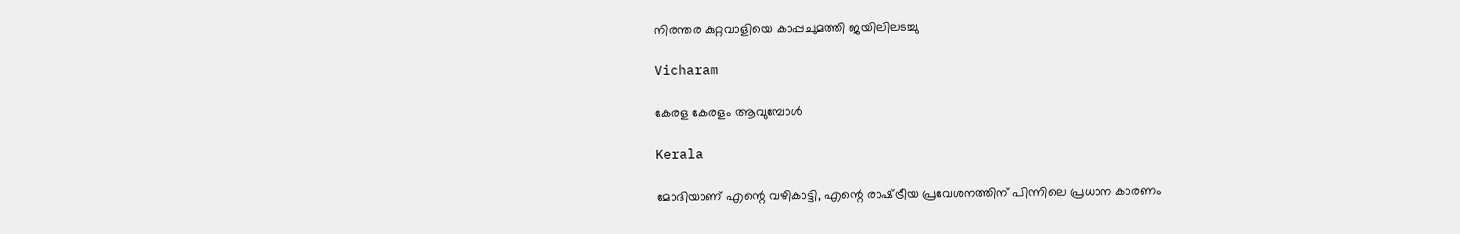നിരന്തര കുറ്റവാളിയെ കാപ്പചുമത്തി ജയിലിലടച്ചു

Vicharam

കേരള കേരളം ആവുമ്പോൾ

Kerala

മോദിയാണ് എന്റെ വഴികാട്ടി, എന്റെ രാഷ്‌ട്രീയ പ്രവേശനത്തിന് പിന്നിലെ പ്രധാന കാരണം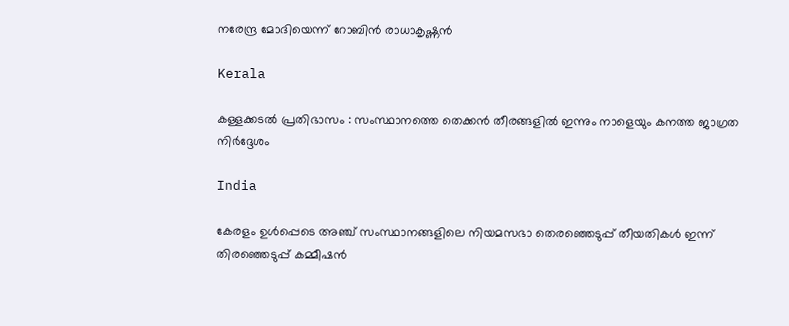നരേന്ദ്ര മോദിയെന്ന് റോബിൻ രാധാകൃഷ്ണന്‍

Kerala

കള്ളക്കടൽ പ്രതിഭാസം : സംസ്ഥാനത്തെ തെക്കൻ തീരങ്ങളിൽ ഇന്നും നാളെയും കനത്ത ജാഗ്രത നിർദ്ദേശം

India

കേരളം ഉൾപ്പെടെ അഞ്ച് സംസ്ഥാനങ്ങളിലെ നിയമസഭാ തെരഞ്ഞെടുപ്പ് തീയതികൾ ഇന്ന് തിരഞ്ഞെടുപ്പ് കമ്മീഷൻ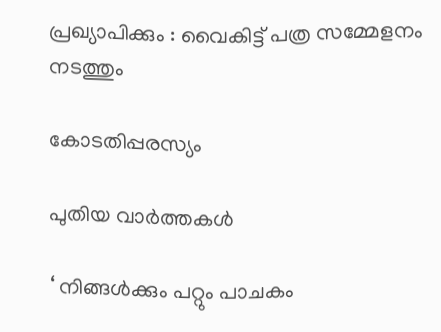പ്രഖ്യാപിക്കും : വൈകിട്ട് പത്ര സമ്മേളനം നടത്തും

കോടതിപ്പരസ്യം

പുതിയ വാര്‍ത്തകള്‍

‘ നിങ്ങൾക്കും പറ്റും പാചകം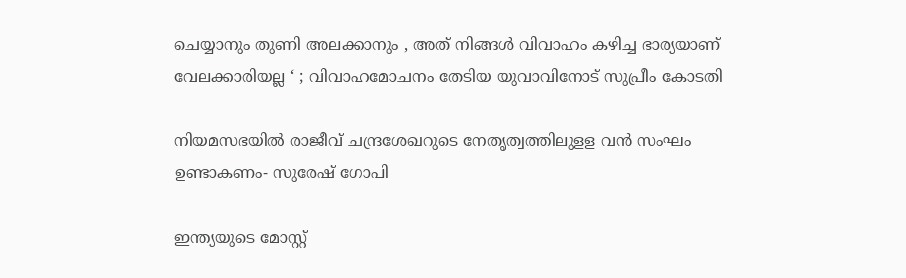ചെയ്യാനും തുണി അലക്കാനും , അത് നിങ്ങൾ വിവാഹം കഴിച്ച ഭാര്യയാണ് വേലക്കാരിയല്ല ‘ ; വിവാഹമോചനം തേടിയ യുവാവിനോട് സുപ്രീം കോടതി

നിയമസഭയില്‍ രാജീവ് ചന്ദ്രശേഖറുടെ നേതൃത്വത്തിലുളള വന്‍ സംഘം ഉണ്ടാകണം- സുരേഷ് ഗോപി

ഇന്ത്യയുടെ മോസ്റ്റ്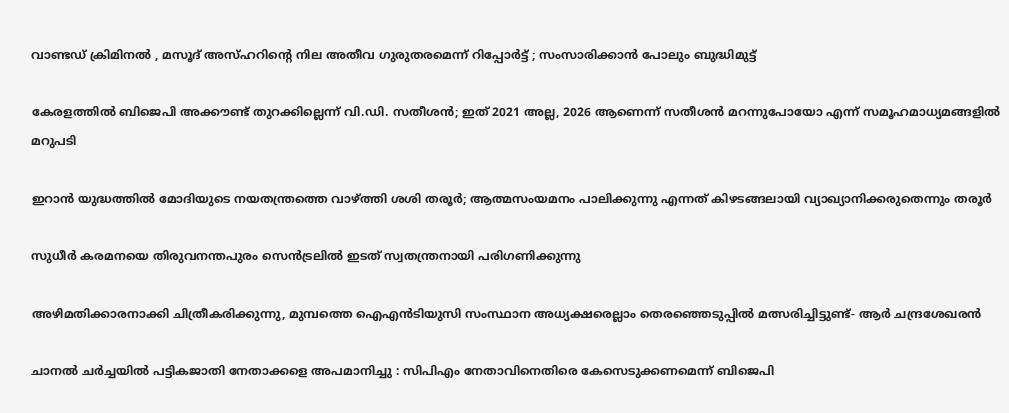വാണ്ടഡ് ക്രിമിനൽ , മസൂദ് അസ്ഹറിന്റെ നില അതീവ ഗുരുതരമെന്ന് റിപ്പോർട്ട് ; സംസാരിക്കാൻ പോലും ബുദ്ധിമുട്ട്

കേരളത്തില്‍ ബിജെപി അക്കൗണ്ട് തുറക്കില്ലെന്ന് വി.ഡി. സതീശന്‍; ഇത് 2021 അല്ല, 2026 ആണെന്ന് സതീശന്‍ മറന്നുപോയോ എന്ന് സമൂഹമാധ്യമങ്ങളില്‍ മറുപടി

ഇറാന്‍ യുദ്ധത്തില്‍ മോദിയുടെ നയതന്ത്രത്തെ വാഴ്‌ത്തി ശശി തരൂര്‍; ആത്മസംയമനം പാലിക്കുന്നു എന്നത് കിഴടങ്ങലായി വ്യാഖ്യാനിക്കരുതെന്നും തരൂര്‍

സുധീര്‍ കരമനയെ തിരുവനന്തപുരം സെന്‍ട്രലില്‍ ഇടത് സ്വതന്ത്രനായി പരിഗണിക്കുന്നു

അഴിമതിക്കാരനാക്കി ചിത്രീകരിക്കുന്നു, മുമ്പത്തെ ഐഎന്‍ടിയുസി സംസ്ഥാന അധ്യക്ഷരെല്ലാം തെരഞ്ഞെടുപ്പില്‍ മത്സരിച്ചിട്ടുണ്ട്- ആര്‍ ചന്ദ്രശേഖരന്‍

ചാനൽ ചർച്ചയിൽ പട്ടികജാതി നേതാക്കളെ അപമാനിച്ചു : സിപിഎം നേതാവിനെതിരെ കേസെടുക്കണമെന്ന് ബിജെപി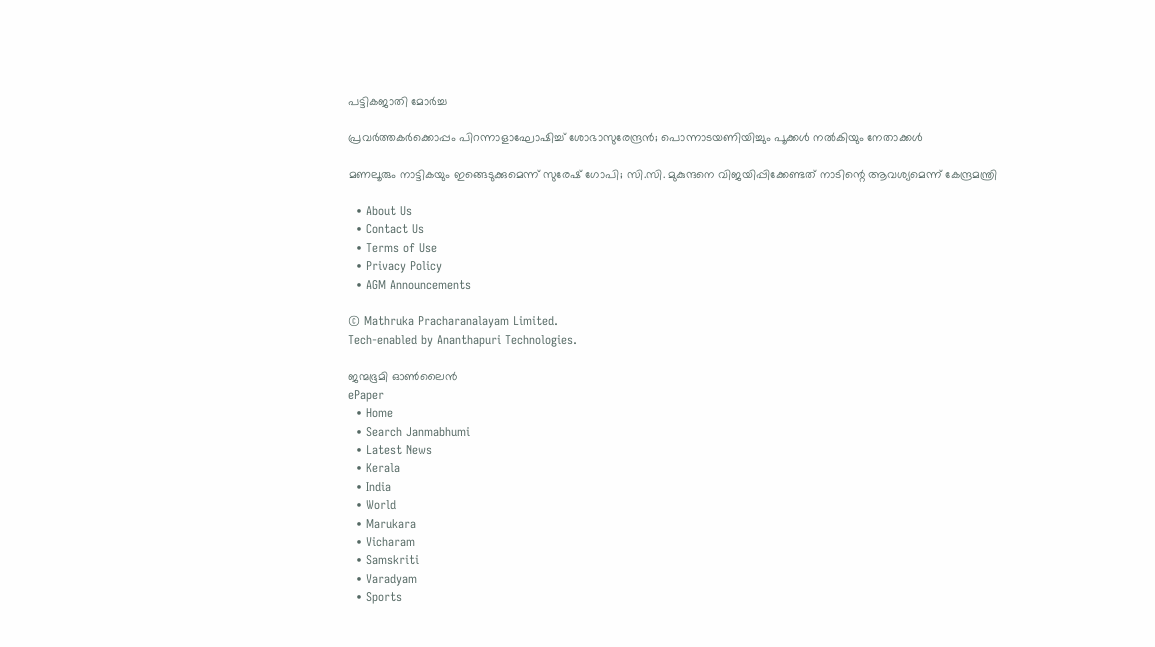പട്ടികജാതി മോർച്ച

പ്രവര്‍ത്തകര്‍ക്കൊപ്പം പിറന്നാളാഘോഷിച്ച് ശോഭാസുരേന്ദ്രന്‍; പൊന്നാടയണിയിച്ചും പൂക്കള്‍ നല്‍കിയും നേതാക്കൾ

മണലൂരും നാട്ടികയും ഇങ്ങെടുക്കുമെന്ന് സുരേഷ് ഗോപി; സി.സി. മുകുന്ദനെ വിജയിപ്പിക്കേണ്ടത് നാടിന്റെ ആവശ്യമെന്ന് കേന്ദ്രമന്ത്രി

  • About Us
  • Contact Us
  • Terms of Use
  • Privacy Policy
  • AGM Announcements

© Mathruka Pracharanalayam Limited.
Tech-enabled by Ananthapuri Technologies.

ജന്മഭൂമി ഓണ്‍ലൈന്‍
ePaper
  • Home
  • Search Janmabhumi
  • Latest News
  • Kerala
  • India
  • World
  • Marukara
  • Vicharam
  • Samskriti
  • Varadyam
  • Sports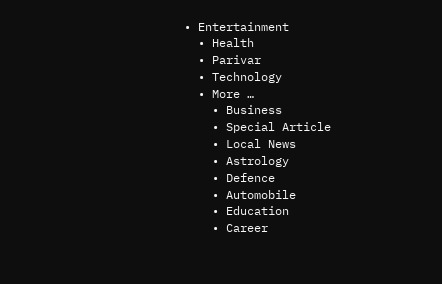• Entertainment
  • Health
  • Parivar
  • Technology
  • More …
    • Business
    • Special Article
    • Local News
    • Astrology
    • Defence
    • Automobile
    • Education
    • Career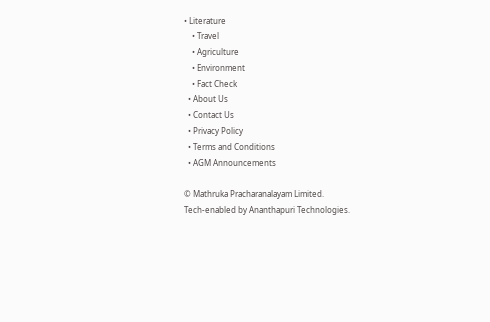• Literature
    • Travel
    • Agriculture
    • Environment
    • Fact Check
  • About Us
  • Contact Us
  • Privacy Policy
  • Terms and Conditions
  • AGM Announcements

© Mathruka Pracharanalayam Limited.
Tech-enabled by Ananthapuri Technologies.